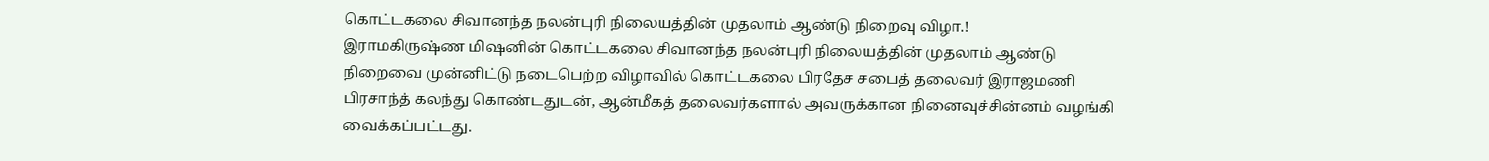கொட்டகலை சிவானந்த நலன்புரி நிலையத்தின் முதலாம் ஆண்டு நிறைவு விழா.!
இராமகிருஷ்ண மிஷனின் கொட்டகலை சிவானந்த நலன்புரி நிலையத்தின் முதலாம் ஆண்டு நிறைவை முன்னிட்டு நடைபெற்ற விழாவில் கொட்டகலை பிரதேச சபைத் தலைவர் இராஜமணி பிரசாந்த் கலந்து கொண்டதுடன், ஆன்மீகத் தலைவர்களால் அவருக்கான நினைவுச்சின்னம் வழங்கி வைக்கப்பட்டது.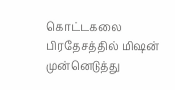கொட்டகலை பிரதேசத்தில் மிஷன் முன்னெடுத்து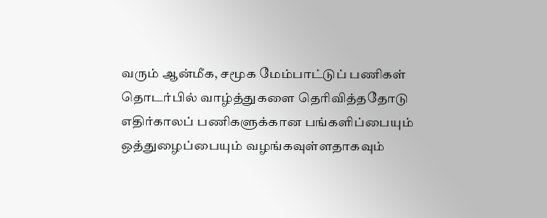வரும் ஆன்மீக, சமூக மேம்பாட்டுப் பணிகள் தொடர்பில் வாழ்த்துகளை தெரிவித்ததோடு எதிர்காலப் பணிகளுக்கான பங்களிப்பையும் ஒத்துழைப்பையும் வழங்கவுள்ளதாகவும்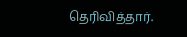தெரிவித்தார்.